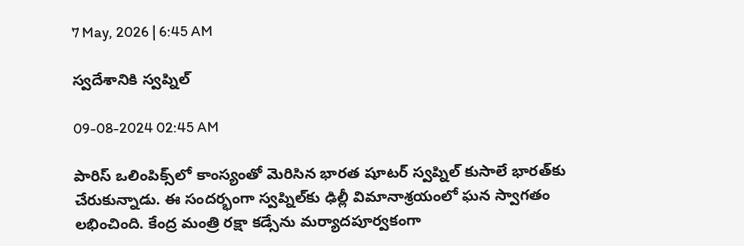7 May, 2026 | 6:45 AM

స్వదేశానికి స్వప్నిల్

09-08-2024 02:45 AM

పారిస్ ఒలింపిక్స్‌లో కాంస్యంతో మెరిసిన భారత షూటర్ స్వప్నిల్ కుసాలే భారత్‌కు చేరుకున్నాడు. ఈ సందర్భంగా స్వప్నిల్‌కు ఢిల్లీ విమానాశ్రయంలో ఘన స్వాగతం లభించింది. కేంద్ర మంత్రి రక్షా కడ్సేను మర్యాదపూర్వకంగా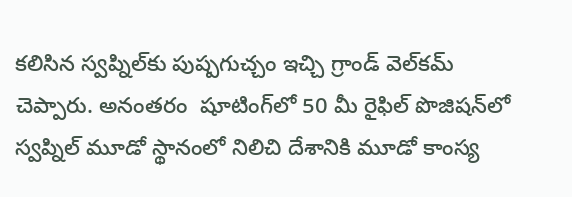కలిసిన స్వప్నిల్‌కు పుష్పగుచ్చం ఇచ్చి గ్రాండ్ వెల్‌కమ్ చెప్పారు. అనంతరం  షూటింగ్‌లో 50 మీ రైఫిల్ పొజిషన్‌లో స్వప్నిల్ మూడో స్థానంలో నిలిచి దేశానికి మూడో కాంస్య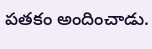పతకం అందించాడు.